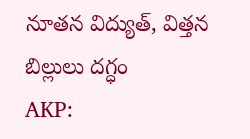నూతన విద్యుత్, విత్తన బిల్లులు దగ్ధం
AKP: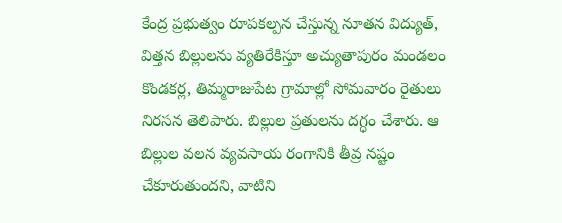కేంద్ర ప్రభుత్వం రూపకల్పన చేస్తున్న నూతన విద్యుత్, విత్తన బిల్లులను వ్యతిరేకిస్తూ అచ్యుతాపురం మండలం కొండకర్ల, తిమ్మరాజుపేట గ్రామాల్లో సోమవారం రైతులు నిరసన తెలిపారు. బిల్లుల ప్రతులను దగ్ధం చేశారు. ఆ బిల్లుల వలన వ్యవసాయ రంగానికి తీవ్ర నష్టం చేకూరుతుందని, వాటిని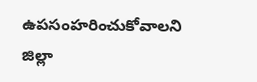ఉపసంహరించుకోవాలని జిల్లా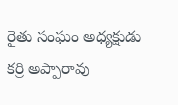రైతు సంఘం అధ్యక్షుడు కర్రి అప్పారావు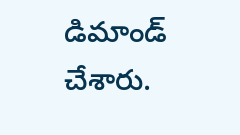డిమాండ్ చేశారు.